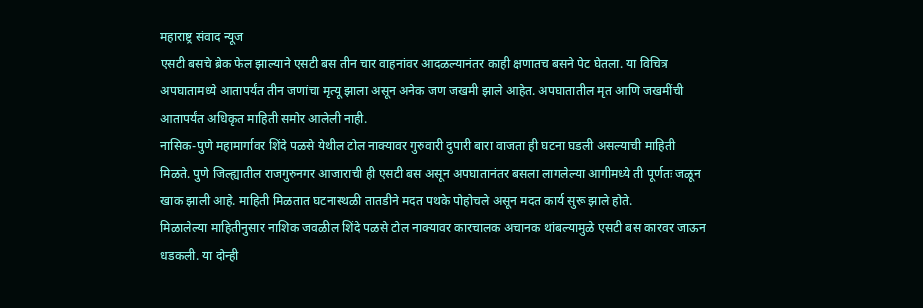महाराष्ट्र संवाद न्यूज
एसटी बसचे ब्रेक फेल झाल्याने एसटी बस तीन चार वाहनांवर आदळल्यानंतर काही क्षणातच बसने पेट घेतला. या विचित्र अपघातामध्ये आतापर्यंत तीन जणांचा मृत्यू झाला असून अनेक जण जखमी झाले आहेत. अपघातातील मृत आणि जखमींची आतापर्यंत अधिकृत माहिती समोर आलेली नाही.
नासिक-पुणे महामार्गावर शिंदे पळसे येथील टोल नाक्यावर गुरुवारी दुपारी बारा वाजता ही घटना घडली असल्याची माहिती मिळते. पुणे जिल्ह्यातील राजगुरुनगर आजाराची ही एसटी बस असून अपघातानंतर बसला लागलेल्या आगीमध्ये ती पूर्णतः जळून खाक झाली आहे. माहिती मिळतात घटनास्थळी तातडीने मदत पथके पोहोचले असून मदत कार्य सुरू झाले होते.
मिळालेल्या माहितीनुसार नाशिक जवळील शिंदे पळसे टोल नाक्यावर कारचालक अचानक थांबल्यामुळे एसटी बस कारवर जाऊन धडकली. या दोन्ही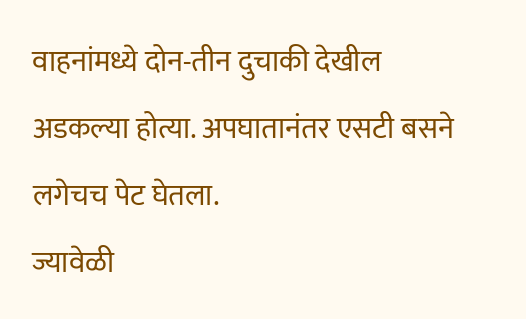वाहनांमध्ये दोन-तीन दुचाकी देखील अडकल्या होत्या. अपघातानंतर एसटी बसने लगेचच पेट घेतला.
ज्यावेळी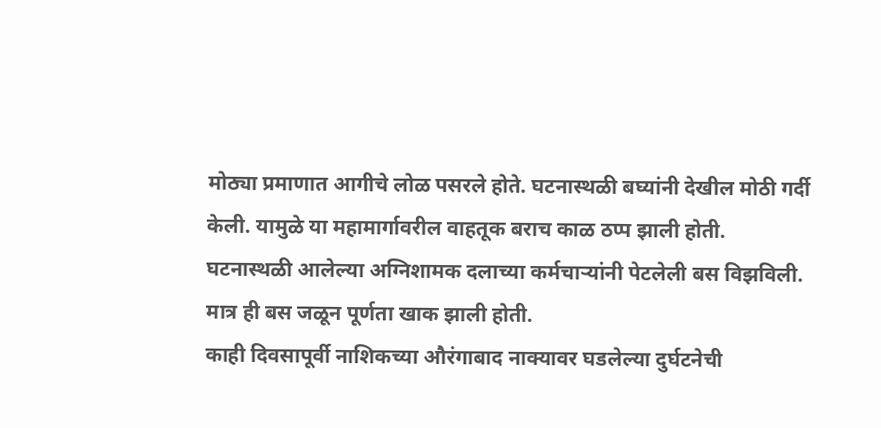मोठ्या प्रमाणात आगीचे लोळ पसरले होते. घटनास्थळी बघ्यांनी देखील मोठी गर्दी केली. यामुळे या महामार्गावरील वाहतूक बराच काळ ठप्प झाली होती. घटनास्थळी आलेल्या अग्निशामक दलाच्या कर्मचाऱ्यांनी पेटलेली बस विझविली. मात्र ही बस जळून पूर्णता खाक झाली होती.
काही दिवसापूर्वी नाशिकच्या औरंगाबाद नाक्यावर घडलेल्या दुर्घटनेची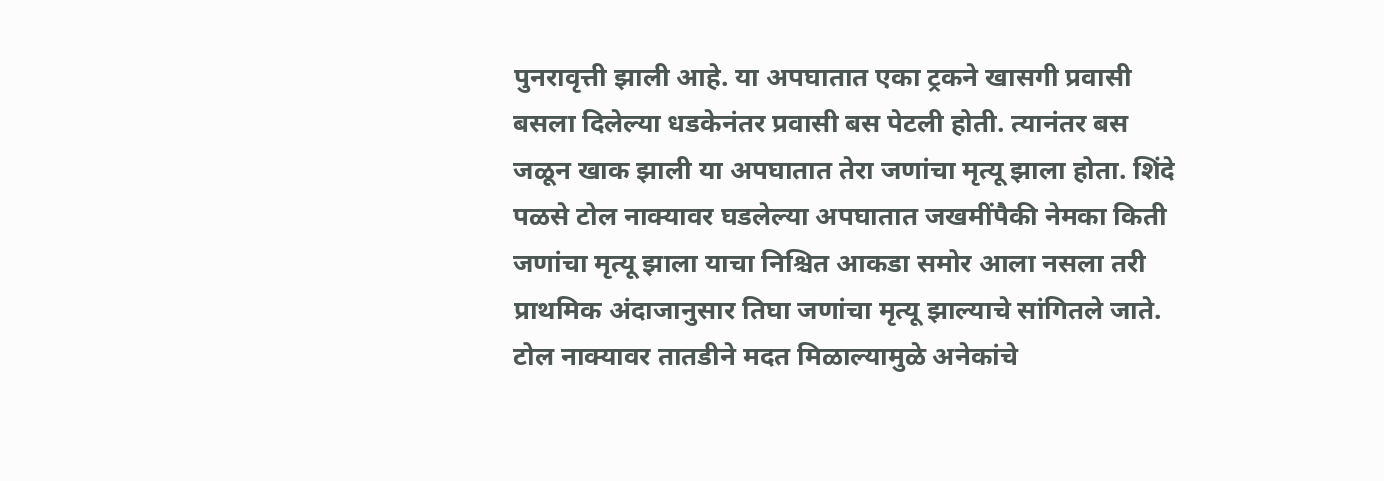पुनरावृत्ती झाली आहे. या अपघातात एका ट्रकने खासगी प्रवासी बसला दिलेल्या धडकेनंतर प्रवासी बस पेटली होती. त्यानंतर बस जळून खाक झाली या अपघातात तेरा जणांचा मृत्यू झाला होता. शिंदे पळसे टोल नाक्यावर घडलेल्या अपघातात जखमींपैकी नेमका किती जणांचा मृत्यू झाला याचा निश्चित आकडा समोर आला नसला तरी प्राथमिक अंदाजानुसार तिघा जणांचा मृत्यू झाल्याचे सांगितले जाते.
टोल नाक्यावर तातडीने मदत मिळाल्यामुळे अनेकांचे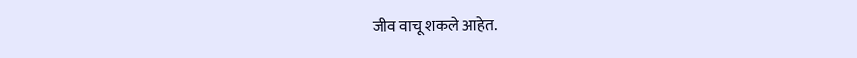जीव वाचू शकले आहेत.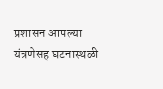प्रशासन आपल्या यंत्रणेसह घटनास्थळी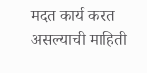मदत कार्य करत असल्याची माहिती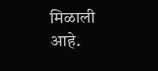मिळाली आहे.